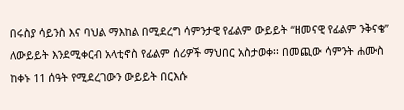በሩስያ ሳይንስ እና ባህል ማእከል በሚደረግ ሳምንታዊ የፊልም ውይይት “ዘመናዊ የፊልም ንቅናቄ” ለውይይት እንደሚቀርብ አላቲኖስ የፊልም ሰሪዎች ማህበር አስታወቀ፡፡ በመጪው ሳምንት ሐሙስ ከቀኑ 11 ሰዓት የሚደረገውን ውይይት በርእሱ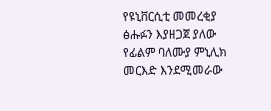የዩኒቨርሲቲ መመረቂያ ፅሑፉን እያዘጋጀ ያለው የፊልም ባለሙያ ምኒሊክ መርእድ እንደሚመራው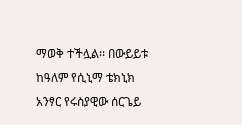ማወቅ ተችሏል፡፡ በውይይቱ ከዓለም የሲኒማ ቴክኒክ አንፃር የሩስያዊው ሰርጌይ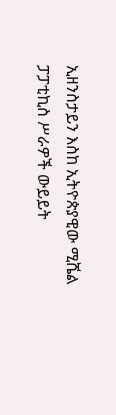ኢዘንስታይን እስከ ኢትዮጵያዊው ሚሼል ፓፓቲኪስ ሥራዎች ውይይት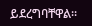ይደረግባቸዋል፡፡